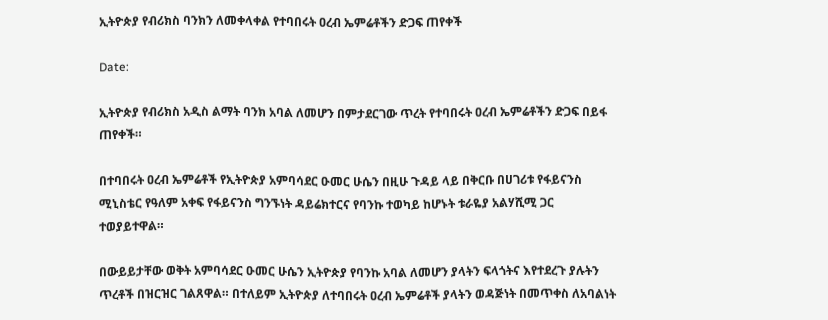ኢትዮጵያ የብሪክስ ባንክን ለመቀላቀል የተባበሩት ዐረብ ኤምሬቶችን ድጋፍ ጠየቀች

Date:

ኢትዮጵያ የብሪክስ አዲስ ልማት ባንክ አባል ለመሆን በምታደርገው ጥረት የተባበሩት ዐረብ ኤምሬቶችን ድጋፍ በይፋ ጠየቀች።

በተባበሩት ዐረብ ኤምሬቶች የኢትዮጵያ አምባሳደር ዑመር ሁሴን በዚሁ ጉዳይ ላይ በቅርቡ በሀገሪቱ የፋይናንስ ሚኒስቴር የዓለም አቀፍ የፋይናንስ ግንኙነት ዳይሬክተርና የባንኩ ተወካይ ከሆኑት ቱራዬያ አልሃሺሚ ጋር ተወያይተዋል።

በውይይታቸው ወቅት አምባሳደር ዑመር ሁሴን ኢትዮጵያ የባንኩ አባል ለመሆን ያላትን ፍላጎትና እየተደረጉ ያሉትን ጥረቶች በዝርዝር ገልጸዋል። በተለይም ኢትዮጵያ ለተባበሩት ዐረብ ኤምሬቶች ያላትን ወዳጅነት በመጥቀስ ለአባልነት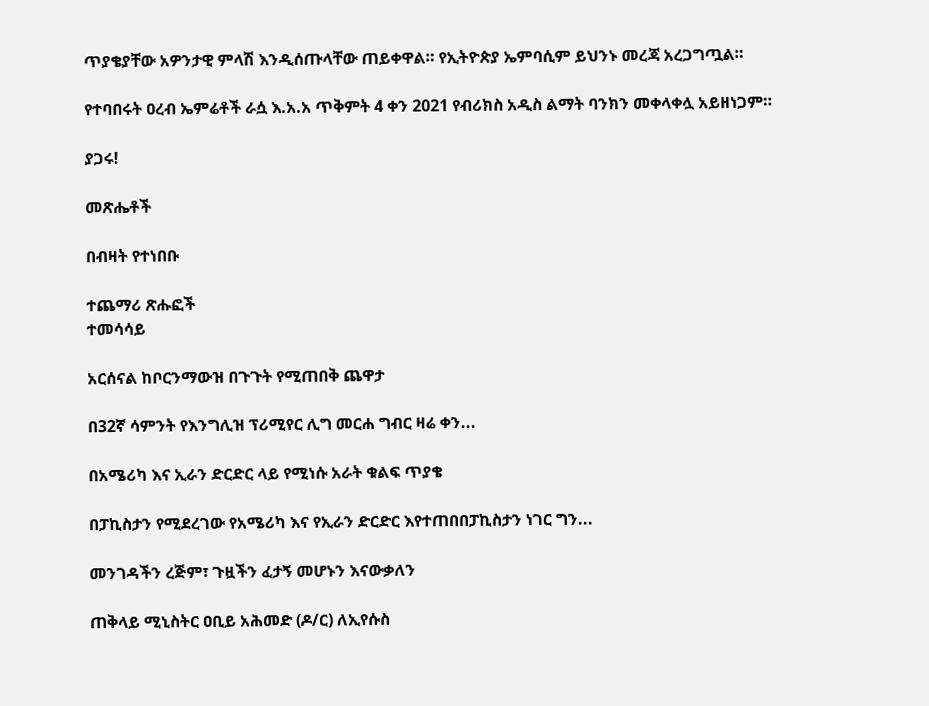ጥያቄያቸው አዎንታዊ ምላሽ እንዲሰጡላቸው ጠይቀዋል። የኢትዮጵያ ኤምባሲም ይህንኑ መረጃ አረጋግጧል።

የተባበሩት ዐረብ ኤምሬቶች ራሷ እ.አ.አ ጥቅምት 4 ቀን 2021 የብሪክስ አዲስ ልማት ባንክን መቀላቀሏ አይዘነጋም።

ያጋሩ!

መጽሔቶች

በብዛት የተነበቡ

ተጨማሪ ጽሑፎች
ተመሳሳይ

አርሰናል ከቦርንማውዝ በጉጉት የሚጠበቅ ጨዋታ

በ32ኛ ሳምንት የእንግሊዝ ፕሪሚየር ሊግ መርሐ ግብር ዛሬ ቀን...

በአሜሪካ እና ኢራን ድርድር ላይ የሚነሱ አራት ቁልፍ ጥያቄ

በፓኪስታን የሚደረገው የአሜሪካ እና የኢራን ድርድር እየተጠበበፓኪስታን ነገር ግን...

መንገዳችን ረጅም፣ ጉዟችን ፈታኝ መሆኑን እናውቃለን

ጠቅላይ ሚኒስትር ዐቢይ አሕመድ (ዶ/ር) ለኢየሱስ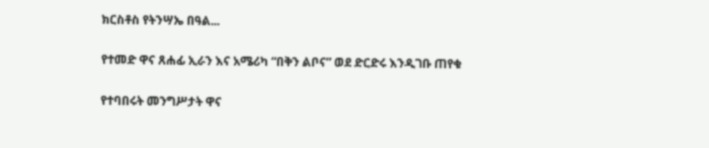ክርስቶስ የትንሣኤ በዓል...

የተመድ ዋና ጸሐፊ ኢራን እና አሜሪካ “በቅን ልቦና” ወደ ድርድሩ እንዲገቡ ጠየቁ

የተባበሩት መንግሥታት ዋና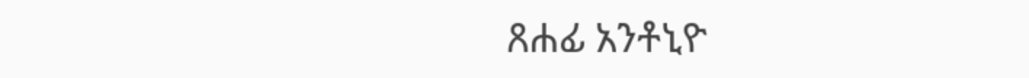ጸሐፊ አንቶኒዮ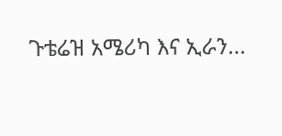ጉቴሬዝ አሜሪካ እና ኢራን...